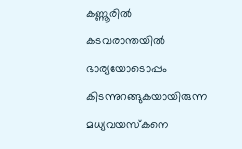കണ്ണൂരിൽ കടവരാന്തയിൽ ഭാര്യയോടൊപ്പം കിടന്നുറങ്ങുകയായിരുന്ന മധ്യവയസ്കനെ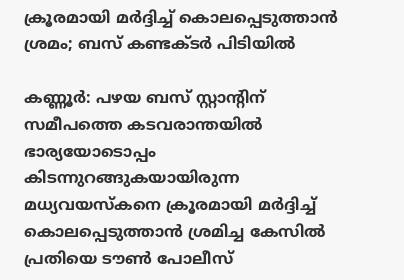ക്രൂരമായി മർദ്ദിച്ച് കൊലപ്പെടുത്താൻ ശ്രമം; ബസ് കണ്ടക്ടർ പിടിയിൽ

കണ്ണൂർ: പഴയ ബസ് സ്റ്റാന്റിന് സമീപത്തെ കടവരാന്തയിൽ ഭാര്യയോടൊപ്പം കിടന്നുറങ്ങുകയായിരുന്ന മധ്യവയസ്കനെ ക്രൂരമായി മർദ്ദിച്ച് കൊലപ്പെടുത്താൻ ശ്രമിച്ച കേസിൽ പ്രതിയെ ടൗൺ പോലീസ്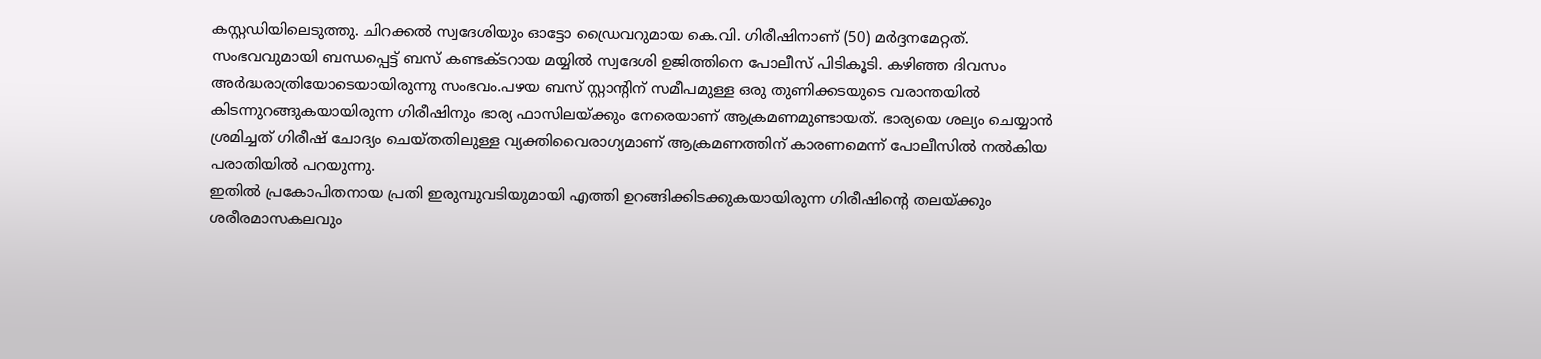കസ്റ്റഡിയിലെടുത്തു. ചിറക്കൽ സ്വദേശിയും ഓട്ടോ ഡ്രൈവറുമായ കെ.വി. ഗിരീഷിനാണ് (50) മർദ്ദനമേറ്റത്.
സംഭവവുമായി ബന്ധപ്പെട്ട് ബസ് കണ്ടക്ടറായ മയ്യിൽ സ്വദേശി ഉജിത്തിനെ പോലീസ് പിടികൂടി. കഴിഞ്ഞ ദിവസം അർദ്ധരാത്രിയോടെയായിരുന്നു സംഭവം.പഴയ ബസ് സ്റ്റാന്റിന് സമീപമുള്ള ഒരു തുണിക്കടയുടെ വരാന്തയിൽ കിടന്നുറങ്ങുകയായിരുന്ന ഗിരീഷിനും ഭാര്യ ഫാസിലയ്ക്കും നേരെയാണ് ആക്രമണമുണ്ടായത്. ഭാര്യയെ ശല്യം ചെയ്യാൻ ശ്രമിച്ചത് ഗിരീഷ് ചോദ്യം ചെയ്തതിലുള്ള വ്യക്തിവൈരാഗ്യമാണ് ആക്രമണത്തിന് കാരണമെന്ന് പോലീസിൽ നൽകിയ പരാതിയിൽ പറയുന്നു.
ഇതിൽ പ്രകോപിതനായ പ്രതി ഇരുമ്പുവടിയുമായി എത്തി ഉറങ്ങിക്കിടക്കുകയായിരുന്ന ഗിരീഷിന്റെ തലയ്ക്കും ശരീരമാസകലവും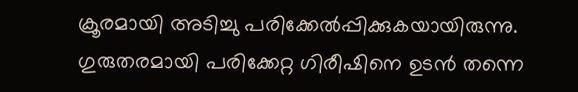ക്രൂരമായി അടിച്ചു പരിക്കേൽപ്പിക്കുകയായിരുന്നു.
ഗുരുതരമായി പരിക്കേറ്റ ഗിരീഷിനെ ഉടൻ തന്നെ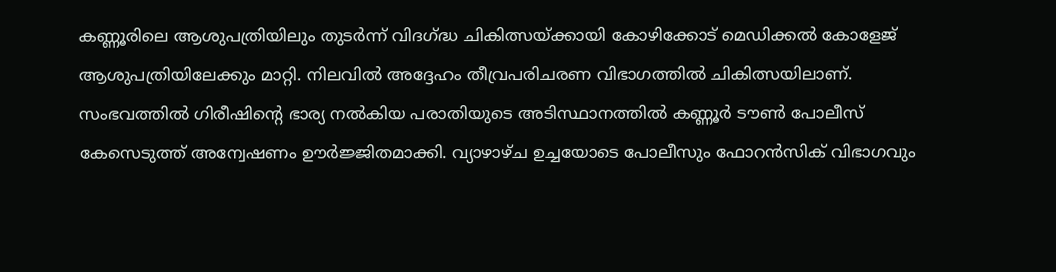കണ്ണൂരിലെ ആശുപത്രിയിലും തുടർന്ന് വിദഗ്ദ്ധ ചികിത്സയ്ക്കായി കോഴിക്കോട് മെഡിക്കൽ കോളേജ് ആശുപത്രിയിലേക്കും മാറ്റി. നിലവിൽ അദ്ദേഹം തീവ്രപരിചരണ വിഭാഗത്തിൽ ചികിത്സയിലാണ്.
സംഭവത്തിൽ ഗിരീഷിന്റെ ഭാര്യ നൽകിയ പരാതിയുടെ അടിസ്ഥാനത്തിൽ കണ്ണൂർ ടൗൺ പോലീസ് കേസെടുത്ത് അന്വേഷണം ഊർജ്ജിതമാക്കി. വ്യാഴാഴ്ച ഉച്ചയോടെ പോലീസും ഫോറൻസിക് വിഭാഗവും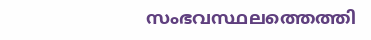സംഭവസ്ഥലത്തെത്തി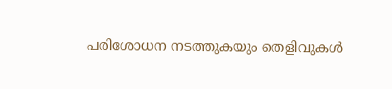പരിശോധന നടത്തുകയും തെളിവുകൾ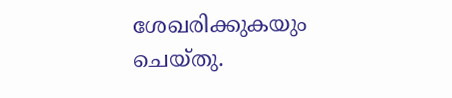ശേഖരിക്കുകയും ചെയ്തു.